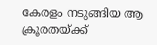കേരളം നടുങ്ങിയ ആ ക്രൂരതയ്ക്ക്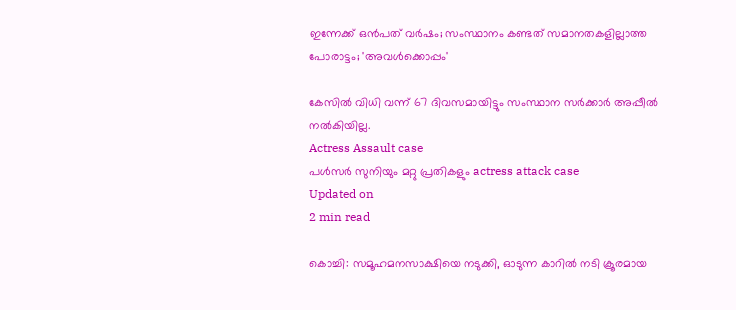ഇന്നേക്ക് ഒന്‍പത് വര്‍ഷം; സംസ്ഥാനം കണ്ടത് സമാനതകളില്ലാത്ത പോരാട്ടം; 'അവള്‍ക്കൊപ്പം'

കേസില്‍ വിധി വന്ന് 67 ദിവസമായിട്ടും സംസ്ഥാന സര്‍ക്കാര്‍ അപ്പീല്‍ നല്‍കിയില്ല.
Actress Assault case
പൾസർ സുനിയും മറ്റു പ്രതികളും actress attack case
Updated on
2 min read

കൊച്ചി: സമൂഹമനസാക്ഷിയെ നടുക്കി, ഓടുന്ന കാറില്‍ നടി ക്രൂരമായ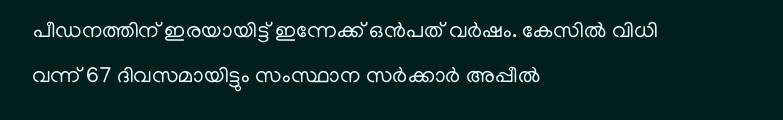പീഡനത്തിന് ഇരയായിട്ട് ഇന്നേക്ക് ഒന്‍പത് വര്‍ഷം. കേസില്‍ വിധി വന്ന് 67 ദിവസമായിട്ടും സംസ്ഥാന സര്‍ക്കാര്‍ അപ്പീല്‍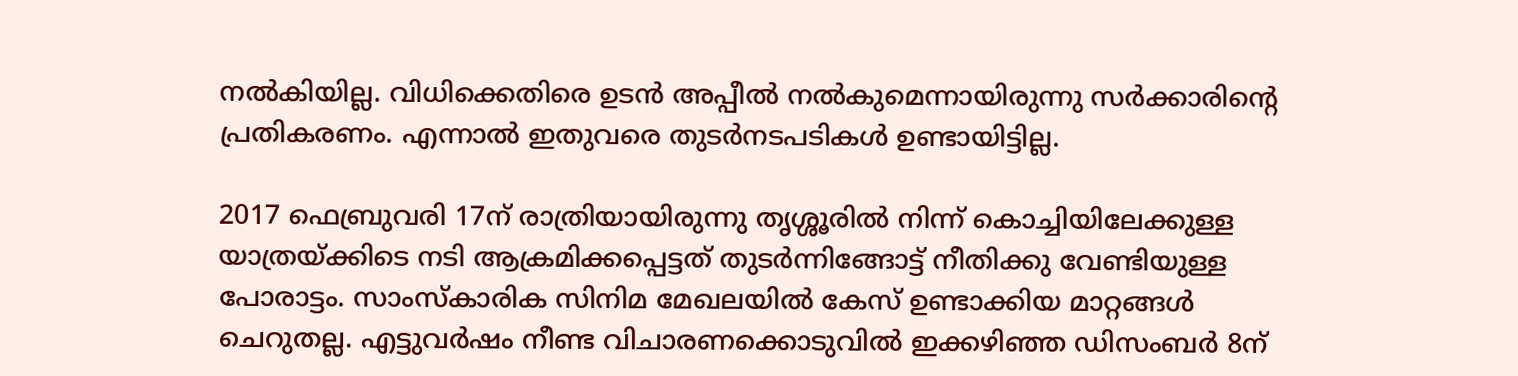നല്‍കിയില്ല. വിധിക്കെതിരെ ഉടന്‍ അപ്പീല്‍ നല്‍കുമെന്നായിരുന്നു സര്‍ക്കാരിന്റെ പ്രതികരണം. എന്നാല്‍ ഇതുവരെ തുടര്‍നടപടികള്‍ ഉണ്ടായിട്ടില്ല.

2017 ഫെബ്രുവരി 17ന് രാത്രിയായിരുന്നു തൃശ്ശൂരില്‍ നിന്ന് കൊച്ചിയിലേക്കുള്ള യാത്രയ്ക്കിടെ നടി ആക്രമിക്കപ്പെട്ടത് തുടര്‍ന്നിങ്ങോട്ട് നീതിക്കു വേണ്ടിയുള്ള പോരാട്ടം. സാംസ്‌കാരിക സിനിമ മേഖലയില്‍ കേസ് ഉണ്ടാക്കിയ മാറ്റങ്ങള്‍ ചെറുതല്ല. എട്ടുവര്‍ഷം നീണ്ട വിചാരണക്കൊടുവില്‍ ഇക്കഴിഞ്ഞ ഡിസംബര്‍ 8ന്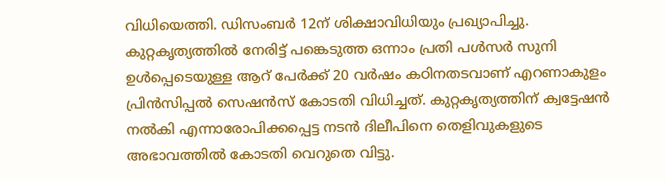വിധിയെത്തി. ഡിസംബര്‍ 12ന് ശിക്ഷാവിധിയും പ്രഖ്യാപിച്ചു. കുറ്റകൃത്യത്തില്‍ നേരിട്ട് പങ്കെടുത്ത ഒന്നാം പ്രതി പള്‍സര്‍ സുനി ഉള്‍പ്പെടെയുള്ള ആറ് പേര്‍ക്ക് 20 വര്‍ഷം കഠിനതടവാണ് എറണാകുളം പ്രിന്‍സിപ്പല്‍ സെഷന്‍സ് കോടതി വിധിച്ചത്. കുറ്റകൃത്യത്തിന് ക്വട്ടേഷന്‍ നല്‍കി എന്നാരോപിക്കപ്പെട്ട നടന്‍ ദിലീപിനെ തെളിവുകളുടെ അഭാവത്തില്‍ കോടതി വെറുതെ വിട്ടു.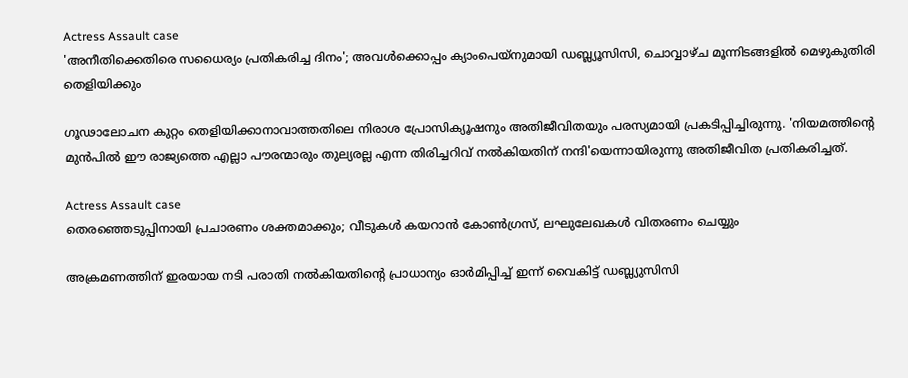Actress Assault case
'അനീതിക്കെതിരെ സധൈര്യം പ്രതികരിച്ച ദിനം'; അവള്‍ക്കൊപ്പം ക്യാംപെയ്‌നുമായി ഡബ്ല്യൂസിസി, ചൊവ്വാഴ്ച മൂന്നിടങ്ങളില്‍ മെഴുകുതിരി തെളിയിക്കും

ഗൂഢാലോചന കുറ്റം തെളിയിക്കാനാവാത്തതിലെ നിരാശ പ്രോസിക്യൂഷനും അതിജീവിതയും പരസ്യമായി പ്രകടിപ്പിച്ചിരുന്നു. 'നിയമത്തിന്റെ മുന്‍പില്‍ ഈ രാജ്യത്തെ എല്ലാ പൗരന്മാരും തുല്യരല്ല എന്ന തിരിച്ചറിവ് നല്‍കിയതിന് നന്ദി'യെന്നായിരുന്നു അതിജീവിത പ്രതികരിച്ചത്.

Actress Assault case
തെരഞ്ഞെടുപ്പിനായി പ്രചാരണം ശക്തമാക്കും; വീടുകള്‍ കയറാന്‍ കോണ്‍ഗ്രസ്, ലഘുലേഖകള്‍ വിതരണം ചെയ്യും

അക്രമണത്തിന് ഇരയായ നടി പരാതി നല്‍കിയതിന്റെ പ്രാധാന്യം ഓര്‍മിപ്പിച്ച് ഇന്ന് വൈകിട്ട് ഡബ്ല്യുസിസി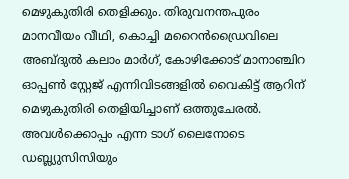മെഴുകുതിരി തെളിക്കും. തിരുവനന്തപുരം മാനവീയം വീഥി, കൊച്ചി മറൈന്‍ഡ്രൈവിലെ അബ്ദുല്‍ കലാം മാര്‍ഗ്, കോഴിക്കോട് മാനാഞ്ചിറ ഓപ്പണ്‍ സ്റ്റേജ് എന്നിവിടങ്ങളില്‍ വൈകിട്ട് ആറിന് മെഴുകുതിരി തെളിയിച്ചാണ് ഒത്തുചേരല്‍. അവള്‍ക്കൊപ്പം എന്ന ടാഗ് ലൈനോടെ ഡബ്ല്യുസിസിയും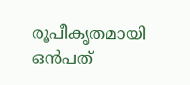രൂപീകൃതമായി ഒന്‍പത്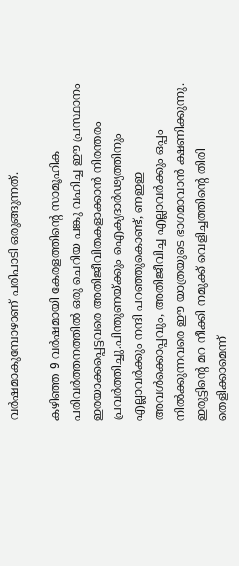വര്‍ഷമാകുമ്പോഴാണ് പരിപാടി ഒരുങ്ങുന്നത്.

കഴിഞ്ഞ 9 വര്‍ഷമായി കേരളത്തിന്റെ സാമൂഹിക പരിവര്‍ത്തനത്തില്‍ ഒരു ചെറിയ പങ്കു വഹിച്ച ഈ പ്രസ്ഥാനം ഇരയാക്കപ്പെട്ടവരെ അതിജീവിതകളാക്കാന്‍ നിരന്തരം പ്രവര്‍ത്തിച്ചു.പിന്തുണയ്ക്കും ഐക്യദാര്‍ഢ്യത്തിനും എല്ലാവര്‍ക്കും നന്ദി പറഞ്ഞുകൊണ്ട്, ണഇഇ അവള്‍ക്കൊപ്പവും, അതിജീവിച്ച എല്ലാവര്‍ക്കും ഒപ്പം നില്‍ക്കുന്നവരെ ഈ യാത്രയുടെ ഭാഗമാവാന്‍ ക്ഷണിക്കുന്നു. ഇരുട്ടിന്റെ മറ നീക്കി നമുക്ക് വെളിച്ചത്തിന്റെ തിരി തെളിക്കാമെന്ന്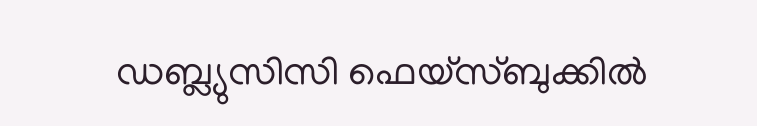ഡബ്ല്യുസിസി ഫെയ്‌സ്ബുക്കില്‍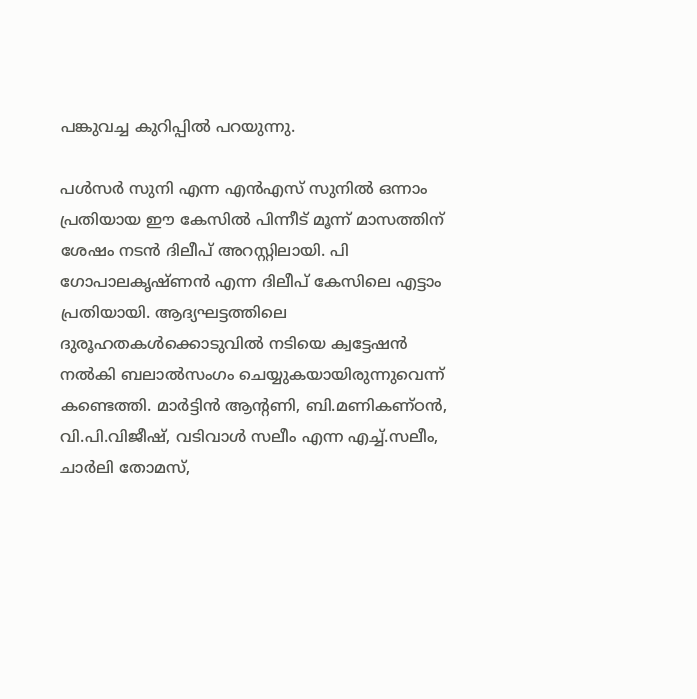പങ്കുവച്ച കുറിപ്പില്‍ പറയുന്നു.

പള്‍സര്‍ സുനി എന്ന എന്‍എസ് സുനില്‍ ഒന്നാം പ്രതിയായ ഈ കേസില്‍ പിന്നീട് മൂന്ന് മാസത്തിന് ശേഷം നടന്‍ ദിലീപ് അറസ്റ്റിലായി. പി ഗോപാലകൃഷ്ണന്‍ എന്ന ദിലീപ് കേസിലെ എട്ടാം പ്രതിയായി. ആദ്യഘട്ടത്തിലെ ദുരൂഹതകള്‍ക്കൊടുവില്‍ നടിയെ ക്വട്ടേഷന്‍ നല്‍കി ബലാല്‍സംഗം ചെയ്യുകയായിരുന്നുവെന്ന് കണ്ടെത്തി. മാര്‍ട്ടിന്‍ ആന്റണി, ബി.മണികണ്ഠന്‍, വി.പി.വിജീഷ്, വടിവാള്‍ സലീം എന്ന എച്ച്.സലീം, ചാര്‍ലി തോമസ്,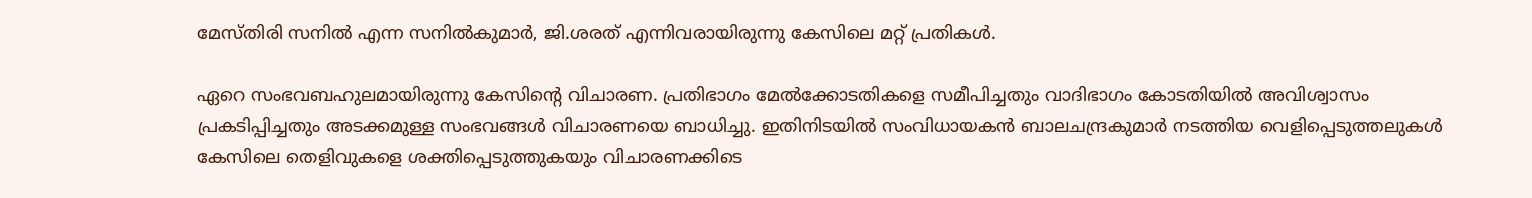മേസ്തിരി സനില്‍ എന്ന സനില്‍കുമാര്‍, ജി.ശരത് എന്നിവരായിരുന്നു കേസിലെ മറ്റ് പ്രതികള്‍.

ഏറെ സംഭവബഹുലമായിരുന്നു കേസിന്റെ വിചാരണ. പ്രതിഭാഗം മേല്‍ക്കോടതികളെ സമീപിച്ചതും വാദിഭാഗം കോടതിയില്‍ അവിശ്വാസം പ്രകടിപ്പിച്ചതും അടക്കമുള്ള സംഭവങ്ങള്‍ വിചാരണയെ ബാധിച്ചു. ഇതിനിടയില്‍ സംവിധായകന്‍ ബാലചന്ദ്രകുമാര്‍ നടത്തിയ വെളിപ്പെടുത്തലുകള്‍ കേസിലെ തെളിവുകളെ ശക്തിപ്പെടുത്തുകയും വിചാരണക്കിടെ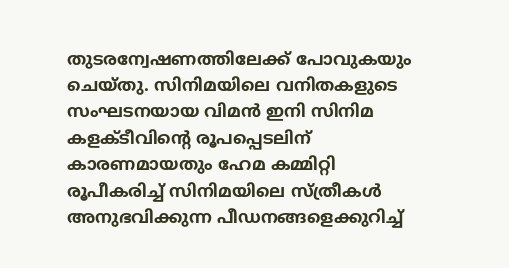തുടരന്വേഷണത്തിലേക്ക് പോവുകയും ചെയ്തു. സിനിമയിലെ വനിതകളുടെ സംഘടനയായ വിമന്‍ ഇനി സിനിമ കളക്ടീവിന്റെ രൂപപ്പെടലിന് കാരണമായതും ഹേമ കമ്മിറ്റി രൂപീകരിച്ച് സിനിമയിലെ സ്ത്രീകള്‍ അനുഭവിക്കുന്ന പീഡനങ്ങളെക്കുറിച്ച്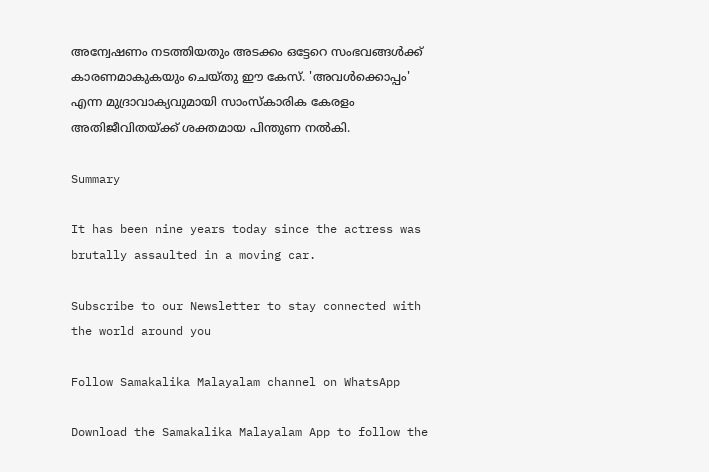അന്വേഷണം നടത്തിയതും അടക്കം ഒട്ടേറെ സംഭവങ്ങള്‍ക്ക് കാരണമാകുകയും ചെയ്തു ഈ കേസ്. 'അവള്‍ക്കൊപ്പം' എന്ന മുദ്രാവാക്യവുമായി സാംസ്‌കാരിക കേരളം അതിജീവിതയ്ക്ക് ശക്തമായ പിന്തുണ നല്‍കി.

Summary

It has been nine years today since the actress was brutally assaulted in a moving car.

Subscribe to our Newsletter to stay connected with the world around you

Follow Samakalika Malayalam channel on WhatsApp

Download the Samakalika Malayalam App to follow the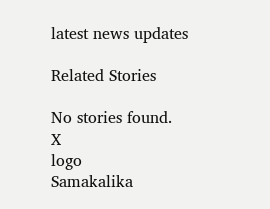latest news updates

Related Stories

No stories found.
X
logo
Samakalika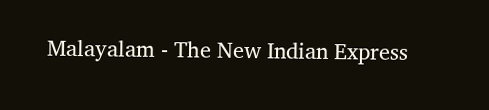Malayalam - The New Indian Express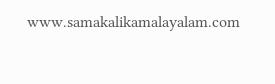www.samakalikamalayalam.com